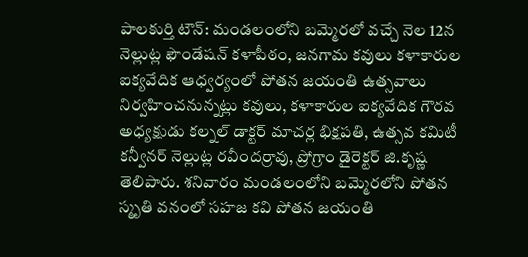పాలకుర్తి టౌన్: మండలంలోని బమ్మెరలో వచ్చే నెల 12న నెల్లుట్ల ఫౌండేషన్ కళాపీఠం, జనగామ కవులు కళాకారుల ఐక్యవేదిక ఆధ్వర్యంలో పోతన జయంతి ఉత్సవాలు నిర్వహించనున్నట్లు కవులు, కళాకారుల ఐక్యవేదిక గౌరవ అధ్యక్షుడు కల్నల్ డాక్టర్ మాచర్ల భిక్షపతి, ఉత్సవ కమిటీ కన్వీనర్ నెల్లుట్ల రవీందర్రావు, ప్రోగ్రాం డైరెక్టర్ జి.కృష్ణ తెలిపారు. శనివారం మండలంలోని బమ్మెరలోని పోతన స్మృతి వనంలో సహజ కవి పోతన జయంతి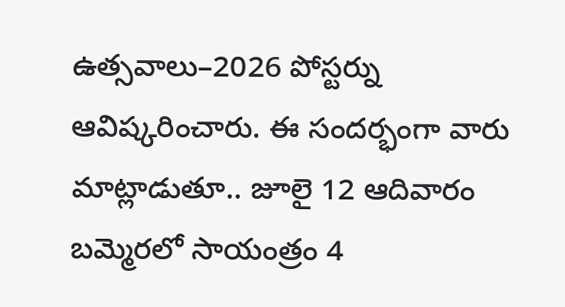ఉత్సవాలు–2026 పోస్టర్ను ఆవిష్కరించారు. ఈ సందర్భంగా వారు మాట్లాడుతూ.. జూలై 12 ఆదివారం బమ్మెరలో సాయంత్రం 4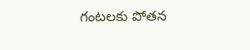గంటలకు పోతన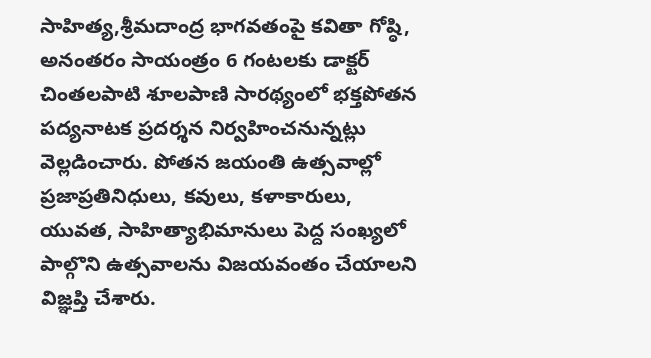సాహిత్య,శ్రీమదాంద్ర భాగవతంపై కవితా గోష్ఠి, అనంతరం సాయంత్రం 6 గంటలకు డాక్టర్ చింతలపాటి శూలపాణి సారథ్యంలో భక్తపోతన పద్యనాటక ప్రదర్శన నిర్వహించనున్నట్లు వెల్లడించారు. పోతన జయంతి ఉత్సవాల్లో ప్రజాప్రతినిధులు, కవులు, కళాకారులు, యువత, సాహిత్యాభిమానులు పెద్ద సంఖ్యలో పాల్గొని ఉత్సవాలను విజయవంతం చేయాలని విజ్ఞప్తి చేశారు.